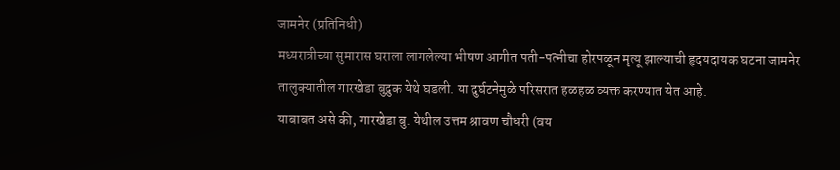जामनेर (प्रतिनिधी)
मध्यरात्रीच्या सुमारास घराला लागलेल्या भीषण आगीत पती-पत्नीचा होरपळून मृत्यू झाल्याची हृदयदायक घटना जामनेर तालुक्यातील गारखेडा बुद्रुक येथे घडली. या दुर्घटनेमुळे परिसरात हळहळ व्यक्त करण्यात येत आहे.
याबाबत असे की, गारखेडा बु. येथील उत्तम श्रावण चौधरी (वय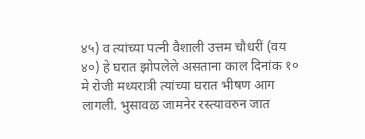४५) व त्यांच्या पत्नी वैशाली उत्तम चौधरीं (वय ४०) हे घरात झोपलेले असताना काल दिनांक १० मे रोजी मध्यरात्री त्यांच्या घरात भीषण आग लागली. भुसावळ जामनेर रस्त्यावरुन जात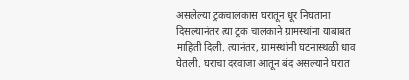असलेल्या ट्रकचालकास घरातून धूर निघताना दिसल्यानंतर त्या ट्रक चालकाने ग्रामस्थांना याबाबत माहिती दिली. त्यानंतर, ग्रामस्थांनी घटनास्थळी धाव घेतली. घराचा दरवाजा आतून बंद असल्याने घरात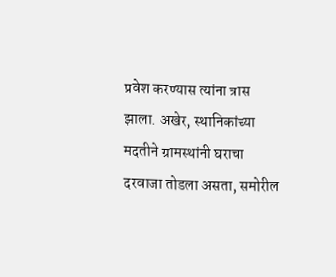प्रवेश करण्यास त्यांना त्रास झाला. अखेर, स्थानिकांच्या मदतीने ग्रामस्थांनी घराचा दरवाजा तोडला असता, समोरील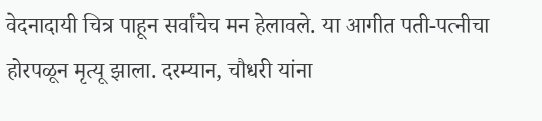वेदनादायी चित्र पाहून सर्वांचेच मन हेलावले. या आगीत पती-पत्नीचा होरपळून मृत्यू झाला. दरम्यान, चौधरी यांना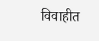विवाहीत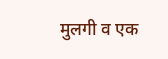मुलगी व एक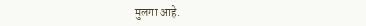मुलगा आहे.